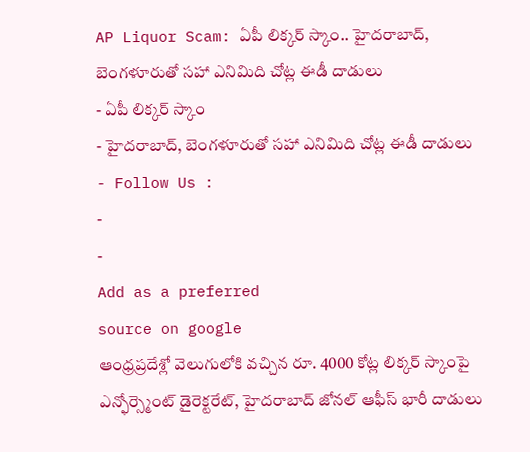AP Liquor Scam: ఏపీ లిక్కర్ స్కాం.. హైదరాబాద్, బెంగళూరుతో సహా ఎనిమిది చోట్ల ఈడీ దాడులు
- ఏపీ లిక్కర్ స్కాం
- హైదరాబాద్, బెంగళూరుతో సహా ఎనిమిది చోట్ల ఈడీ దాడులు
- Follow Us :
-
-
Add as a preferred
source on google
ఆంధ్రప్రదేశ్లో వెలుగులోకి వచ్చిన రూ. 4000 కోట్ల లిక్కర్ స్కాంపై ఎన్ఫోర్స్మెంట్ డైరెక్టరేట్, హైదరాబాద్ జోనల్ ఆఫీస్ భారీ దాడులు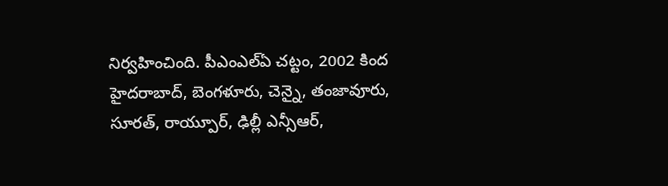నిర్వహించింది. పీఎంఎల్ఏ చట్టం, 2002 కింద హైదరాబాద్, బెంగళూరు, చెన్నై, తంజావూరు, సూరత్, రాయ్పూర్, ఢిల్లీ ఎన్సీఆర్,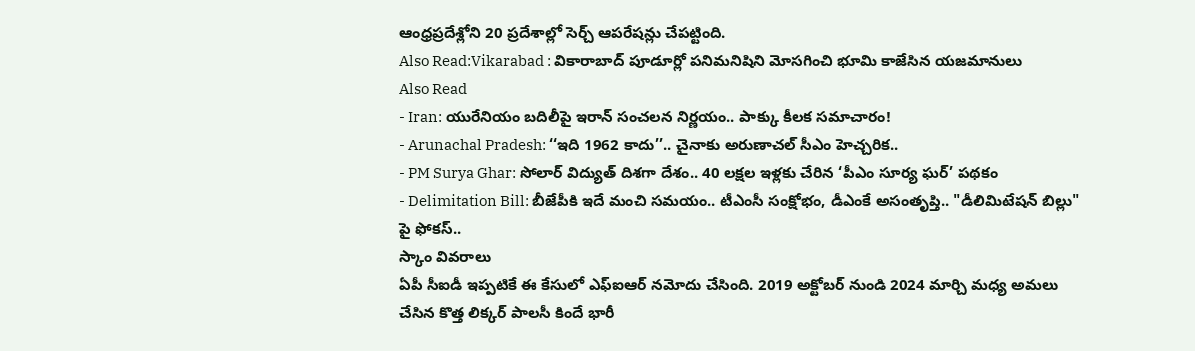ఆంధ్రప్రదేశ్లోని 20 ప్రదేశాల్లో సెర్చ్ ఆపరేషన్లు చేపట్టింది.
Also Read:Vikarabad : వికారాబాద్ పూడూర్లో పనిమనిషిని మోసగించి భూమి కాజేసిన యజమానులు
Also Read
- Iran: యురేనియం బదిలీపై ఇరాన్ సంచలన నిర్ణయం.. పాక్కు కీలక సమాచారం!
- Arunachal Pradesh: ‘‘ఇది 1962 కాదు’’.. చైనాకు అరుణాచల్ సీఎం హెచ్చరిక..
- PM Surya Ghar: సోలార్ విద్యుత్ దిశగా దేశం.. 40 లక్షల ఇళ్లకు చేరిన ‘పీఎం సూర్య ఘర్’ పథకం
- Delimitation Bill: బీజేపీకి ఇదే మంచి సమయం.. టీఎంసీ సంక్షోభం, డీఎంకే అసంతృప్తి.. "డీలిమిటేషన్ బిల్లు" పై ఫోకస్..
స్కాం వివరాలు
ఏపీ సీఐడీ ఇప్పటికే ఈ కేసులో ఎఫ్ఐఆర్ నమోదు చేసింది. 2019 అక్టోబర్ నుండి 2024 మార్చి మధ్య అమలు చేసిన కొత్త లిక్కర్ పాలసీ కిందే భారీ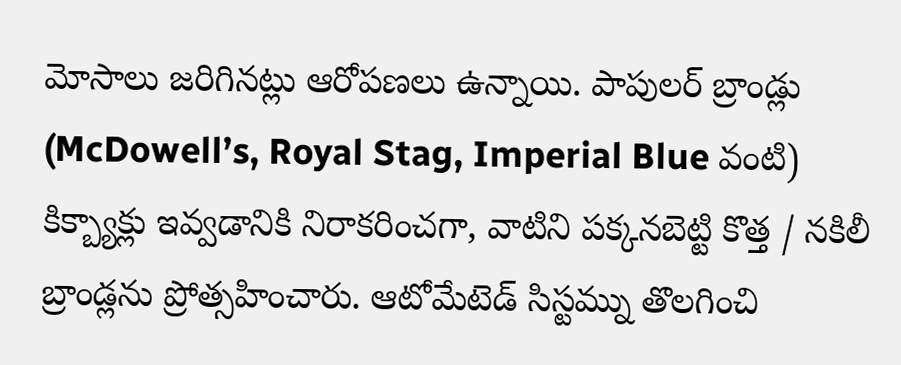మోసాలు జరిగినట్లు ఆరోపణలు ఉన్నాయి. పాపులర్ బ్రాండ్లు (McDowell’s, Royal Stag, Imperial Blue వంటి) కిక్బ్యాక్లు ఇవ్వడానికి నిరాకరించగా, వాటిని పక్కనబెట్టి కొత్త / నకిలీ బ్రాండ్లను ప్రోత్సహించారు. ఆటోమేటెడ్ సిస్టమ్ను తొలగించి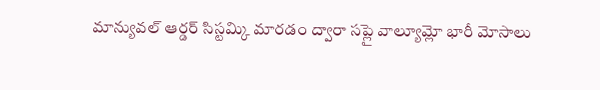మాన్యువల్ ఆర్డర్ సిస్టమ్కి మారడం ద్వారా సప్లై వాల్యూమ్లో భారీ మోసాలు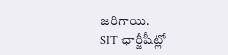జరిగాయి.
SIT ఛార్జీషీట్లో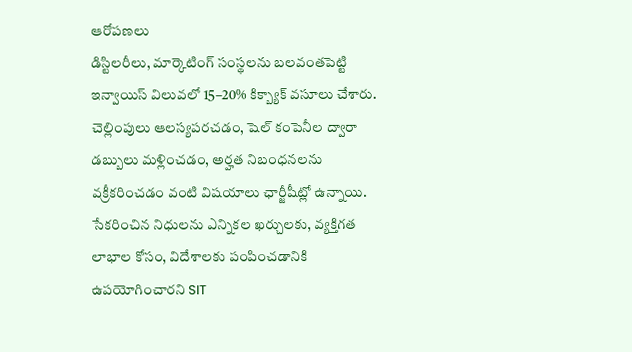ఆరోపణలు
డిస్టిలరీలు, మార్కెటింగ్ సంస్థలను బలవంతపెట్టి ఇన్వాయిస్ విలువలో 15–20% కిక్బ్యాక్ వసూలు చేశారు. చెల్లింపులు ఆలస్యపరచడం, షెల్ కంపెనీల ద్వారా డబ్బులు మళ్లించడం, అర్హత నిబంధనలను వక్రీకరించడం వంటి విషయాలు ఛార్జీషీట్లో ఉన్నాయి. సేకరించిన నిధులను ఎన్నికల ఖర్చులకు, వ్యక్తిగత లాభాల కోసం, విదేశాలకు పంపించడానికి ఉపయోగించారని SIT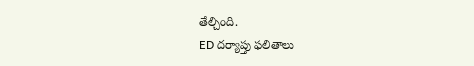తేల్చింది.
ED దర్యాప్తు ఫలితాలు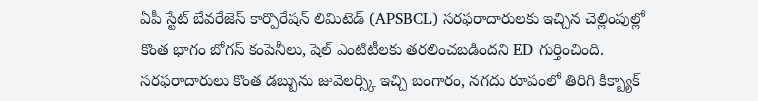ఏపీ స్టేట్ బేవరేజెస్ కార్పొరేషన్ లిమిటెడ్ (APSBCL) సరఫరాదారులకు ఇచ్చిన చెల్లింపుల్లో కొంత భాగం బోగస్ కంపెనీలు, షెల్ ఎంటిటీలకు తరలించబడిందని ED గుర్తించింది. సరఫరాదారులు కొంత డబ్బును జువెలర్స్కి ఇచ్చి బంగారం, నగదు రూపంలో తిరిగి కిక్బ్యాక్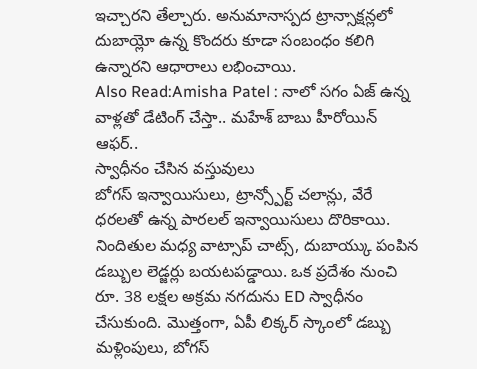ఇచ్చారని తేల్చారు. అనుమానాస్పద ట్రాన్సాక్షన్లలో దుబాయ్లో ఉన్న కొందరు కూడా సంబంధం కలిగి ఉన్నారని ఆధారాలు లభించాయి.
Also Read:Amisha Patel : నాలో సగం ఏజ్ ఉన్న వాళ్లతో డేటింగ్ చేస్తా.. మహేశ్ బాబు హీరోయిన్ ఆఫర్..
స్వాధీనం చేసిన వస్తువులు
బోగస్ ఇన్వాయిసులు, ట్రాన్స్పోర్ట్ చలాన్లు, వేరే ధరలతో ఉన్న పారలల్ ఇన్వాయిసులు దొరికాయి. నిందితుల మధ్య వాట్సాప్ చాట్స్, దుబాయ్కు పంపిన డబ్బుల లెడ్జర్లు బయటపడ్డాయి. ఒక ప్రదేశం నుంచి రూ. 38 లక్షల అక్రమ నగదును ED స్వాధీనం చేసుకుంది. మొత్తంగా, ఏపీ లిక్కర్ స్కాంలో డబ్బు మళ్లింపులు, బోగస్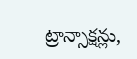ట్రాన్సాక్షన్లు,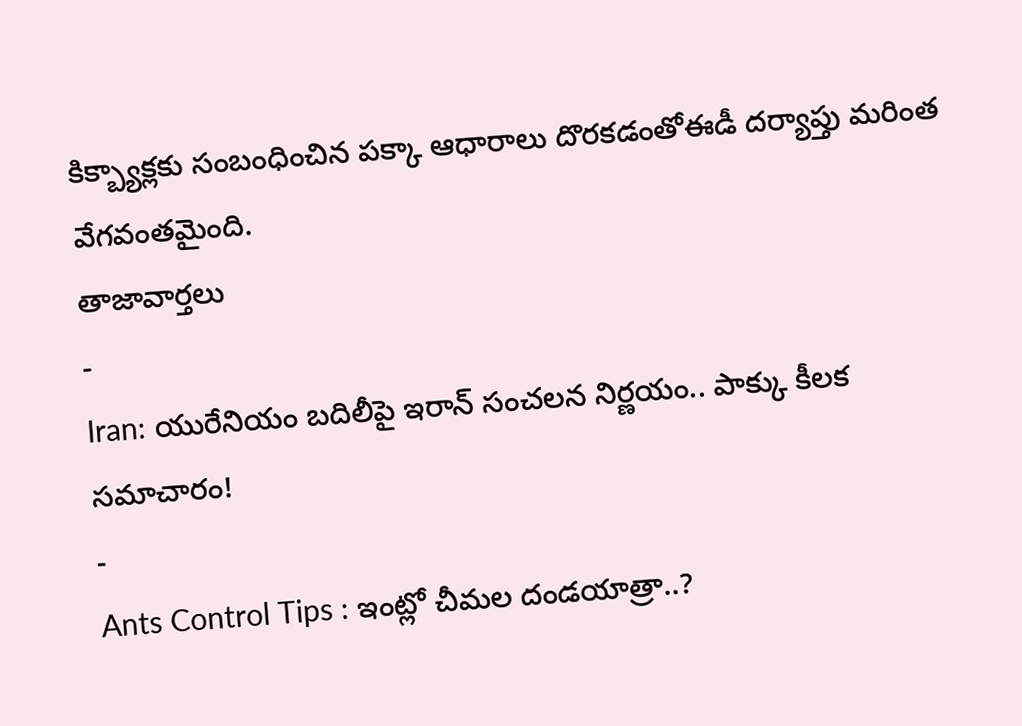కిక్బ్యాక్లకు సంబంధించిన పక్కా ఆధారాలు దొరకడంతోఈడీ దర్యాప్తు మరింత వేగవంతమైంది.
తాజావార్తలు
-
Iran: యురేనియం బదిలీపై ఇరాన్ సంచలన నిర్ణయం.. పాక్కు కీలక సమాచారం!
-
Ants Control Tips : ఇంట్లో చీమల దండయాత్రా..?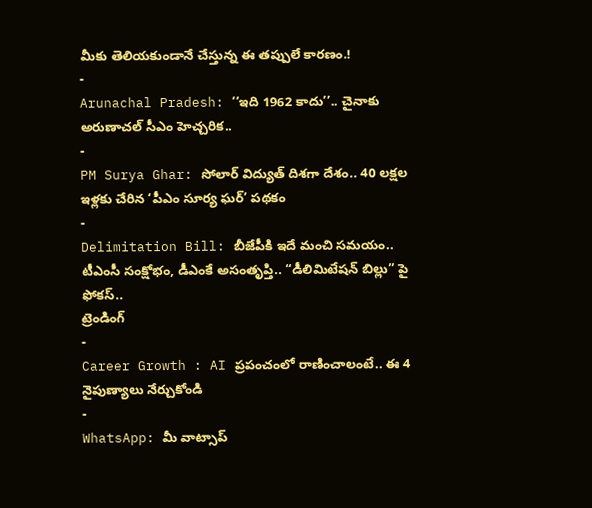మీకు తెలియకుండానే చేస్తున్న ఈ తప్పులే కారణం.!
-
Arunachal Pradesh: ‘‘ఇది 1962 కాదు’’.. చైనాకు అరుణాచల్ సీఎం హెచ్చరిక..
-
PM Surya Ghar: సోలార్ విద్యుత్ దిశగా దేశం.. 40 లక్షల ఇళ్లకు చేరిన ‘పీఎం సూర్య ఘర్’ పథకం
-
Delimitation Bill: బీజేపీకి ఇదే మంచి సమయం.. టీఎంసీ సంక్షోభం, డీఎంకే అసంతృప్తి.. “డీలిమిటేషన్ బిల్లు” పై ఫోకస్..
ట్రెండింగ్
-
Career Growth : AI ప్రపంచంలో రాణించాలంటే.. ఈ 4 నైపుణ్యాలు నేర్చుకోండి
-
WhatsApp: మీ వాట్సాప్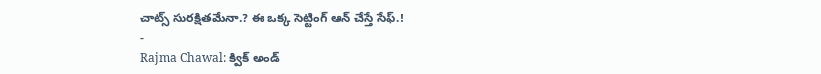చాట్స్ సురక్షితమేనా.? ఈ ఒక్క సెట్టింగ్ ఆన్ చేస్తే సేఫ్.!
-
Rajma Chawal: క్విక్ అండ్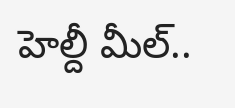హెల్దీ మీల్..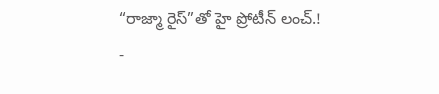“రాజ్మా రైస్”తో హై ప్రోటీన్ లంచ్.!
-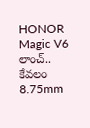HONOR Magic V6 లాంచ్.. కేవలం 8.75mm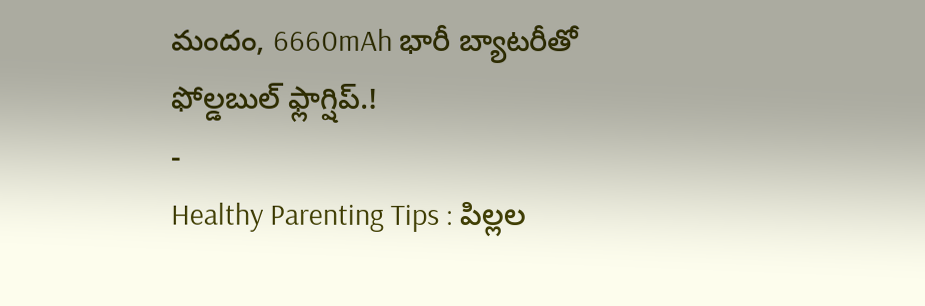మందం, 6660mAh భారీ బ్యాటరీతో ఫోల్డబుల్ ఫ్లాగ్షిప్.!
-
Healthy Parenting Tips : పిల్లల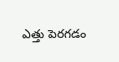ఎత్తు పెరగడం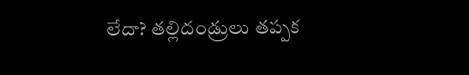లేదా? తల్లిదండ్రులు తప్పక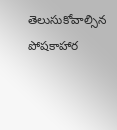తెలుసుకోవాల్సిన పోషకాహార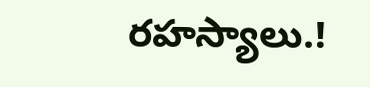రహస్యాలు.!